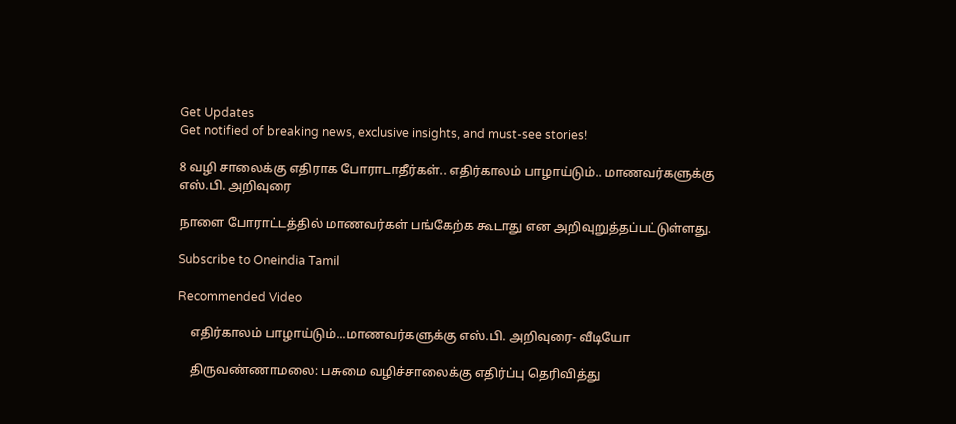Get Updates
Get notified of breaking news, exclusive insights, and must-see stories!

8 வழி சாலைக்கு எதிராக போராடாதீர்கள்.. எதிர்காலம் பாழாய்டும்.. மாணவர்களுக்கு எஸ்.பி. அறிவுரை

நாளை போராட்டத்தில் மாணவர்கள் பங்கேற்க கூடாது என அறிவுறுத்தப்பட்டுள்ளது.

Subscribe to Oneindia Tamil

Recommended Video

    எதிர்காலம் பாழாய்டும்...மாணவர்களுக்கு எஸ்.பி. அறிவுரை- வீடியோ

    திருவண்ணாமலை: பசுமை வழிச்சாலைக்கு எதிர்ப்பு தெரிவித்து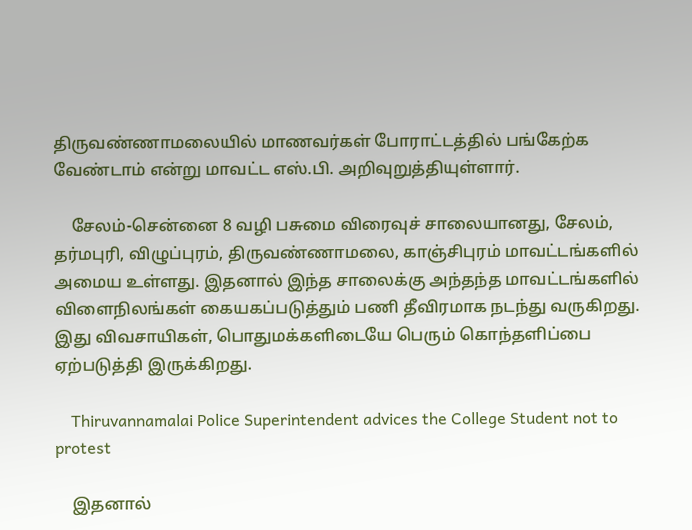திருவண்ணாமலையில் மாணவர்கள் போராட்டத்தில் பங்கேற்க வேண்டாம் என்று மாவட்ட எஸ்.பி. அறிவுறுத்தியுள்ளார்.

    சேலம்-சென்னை 8 வழி பசுமை விரைவுச் சாலையானது, சேலம், தர்மபுரி, விழுப்புரம், திருவண்ணாமலை, காஞ்சிபுரம் மாவட்டங்களில் அமைய உள்ளது. இதனால் இந்த சாலைக்கு அந்தந்த மாவட்டங்களில் விளைநிலங்கள் கையகப்படுத்தும் பணி தீவிரமாக நடந்து வருகிறது. இது விவசாயிகள், பொதுமக்களிடையே பெரும் கொந்தளிப்பை ஏற்படுத்தி இருக்கிறது.

    Thiruvannamalai Police Superintendent advices the College Student not to protest

    இதனால்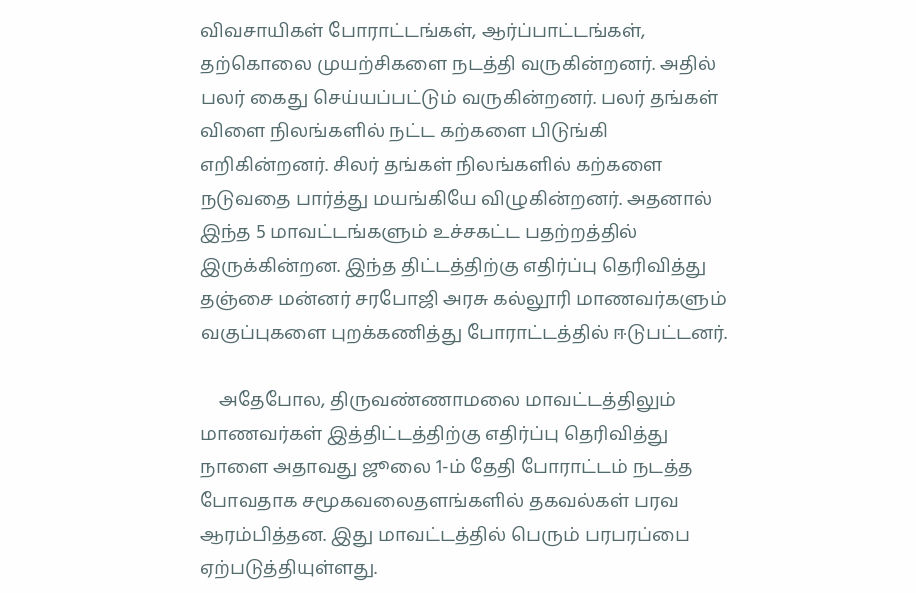விவசாயிகள் போராட்டங்கள், ஆர்ப்பாட்டங்கள், தற்கொலை முயற்சிகளை நடத்தி வருகின்றனர். அதில் பலர் கைது செய்யப்பட்டும் வருகின்றனர். பலர் தங்கள் விளை நிலங்களில் நட்ட கற்களை பிடுங்கி எறிகின்றனர். சிலர் தங்கள் நிலங்களில் கற்களை நடுவதை பார்த்து மயங்கியே விழுகின்றனர். அதனால் இந்த 5 மாவட்டங்களும் உச்சகட்ட பதற்றத்தில் இருக்கின்றன. இந்த திட்டத்திற்கு எதிர்ப்பு தெரிவித்து தஞ்சை மன்னர் சரபோஜி அரசு கல்லூரி மாணவர்களும் வகுப்புகளை புறக்கணித்து போராட்டத்தில் ஈடுபட்டனர்.

    அதேபோல, திருவண்ணாமலை மாவட்டத்திலும் மாணவர்கள் இத்திட்டத்திற்கு எதிர்ப்பு தெரிவித்து நாளை அதாவது ஜூலை 1-ம் தேதி போராட்டம் நடத்த போவதாக சமூகவலைதளங்களில் தகவல்கள் பரவ ஆரம்பித்தன. இது மாவட்டத்தில் பெரும் பரபரப்பை ஏற்படுத்தியுள்ளது.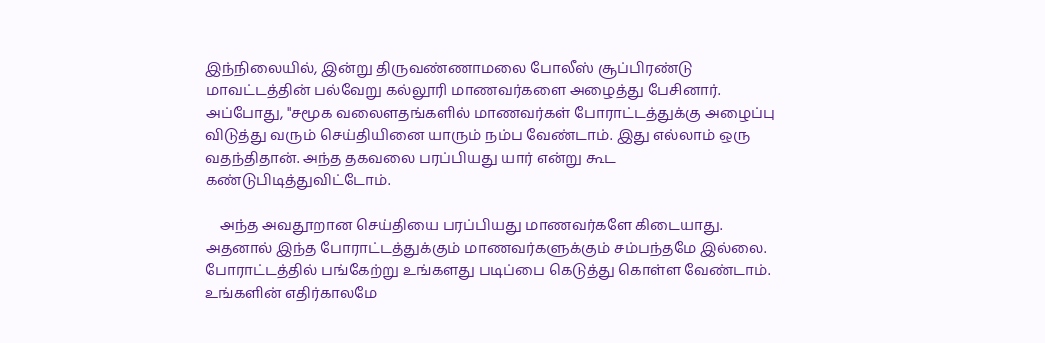இந்நிலையில், இன்று திருவண்ணாமலை போலீஸ் சூப்பிரண்டு மாவட்டத்தின் பல்வேறு கல்லூரி மாணவர்களை அழைத்து பேசினார். அப்போது, "சமூக வலைளதங்களில் மாணவர்கள் போராட்டத்துக்கு அழைப்பு விடுத்து வரும் செய்தியினை யாரும் நம்ப வேண்டாம். இது எல்லாம் ஒரு வதந்திதான். அந்த தகவலை பரப்பியது யார் என்று கூட கண்டுபிடித்துவிட்டோம்.

    அந்த அவதூறான செய்தியை பரப்பியது மாணவர்களே கிடையாது. அதனால் இந்த போராட்டத்துக்கும் மாணவர்களுக்கும் சம்பந்தமே இல்லை. போராட்டத்தில் பங்கேற்று உங்களது படிப்பை கெடுத்து கொள்ள வேண்டாம். உங்களின் எதிர்காலமே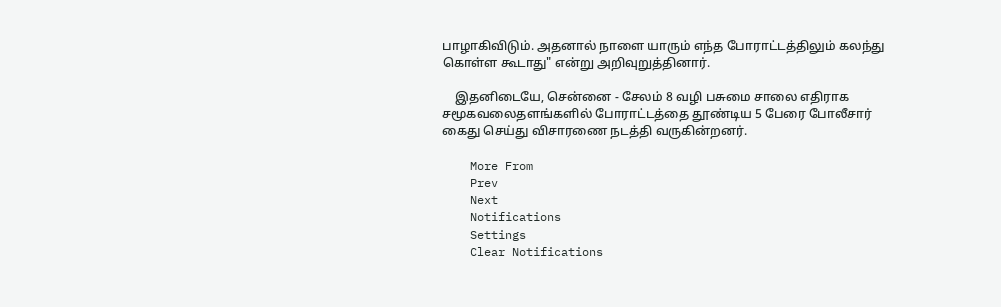பாழாகிவிடும். அதனால் நாளை யாரும் எந்த போராட்டத்திலும் கலந்து கொள்ள கூடாது" என்று அறிவுறுத்தினார்.

    இதனிடையே, சென்னை - சேலம் 8 வழி பசுமை சாலை எதிராக சமூகவலைதளங்களில் போராட்டத்தை தூண்டிய 5 பேரை போலீசார் கைது செய்து விசாரணை நடத்தி வருகின்றனர்.

    More From
    Prev
    Next
    Notifications
    Settings
    Clear Notifications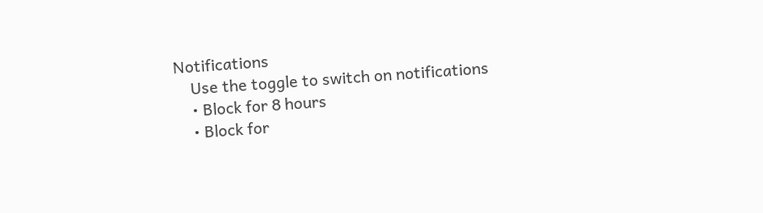Notifications
    Use the toggle to switch on notifications
    • Block for 8 hours
    • Block for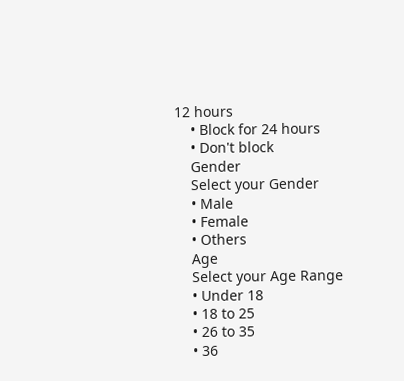12 hours
    • Block for 24 hours
    • Don't block
    Gender
    Select your Gender
    • Male
    • Female
    • Others
    Age
    Select your Age Range
    • Under 18
    • 18 to 25
    • 26 to 35
    • 36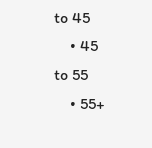to 45
    • 45 to 55
    • 55+